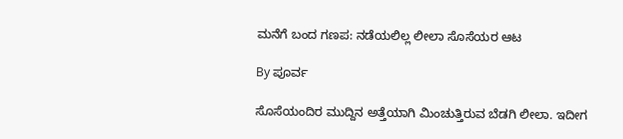ಮನೆಗೆ ಬಂದ ಗಣಪ: ನಡೆಯಲಿಲ್ಲ ಲೀಲಾ ಸೊಸೆಯರ ಆಟ

By ಪೂರ್ವ

ಸೊಸೆಯಂದಿರ ಮುದ್ದಿನ ಅತ್ತೆಯಾಗಿ ಮಿಂಚುತ್ತಿರುವ ಬೆಡಗಿ ಲೀಲಾ. ಇದೀಗ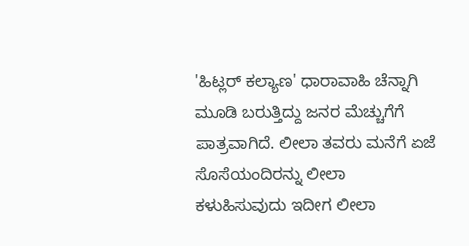'ಹಿಟ್ಲರ್ ಕಲ್ಯಾಣ' ಧಾರಾವಾಹಿ ಚೆನ್ನಾಗಿ ಮೂಡಿ ಬರುತ್ತಿದ್ದು ಜನರ ಮೆಚ್ಚುಗೆಗೆ ಪಾತ್ರವಾಗಿದೆ. ಲೀಲಾ ತವರು ಮನೆಗೆ ಏಜೆ ಸೊಸೆಯಂದಿರನ್ನು ಲೀಲಾ ಕಳುಹಿಸುವುದು ಇದೀಗ ಲೀಲಾ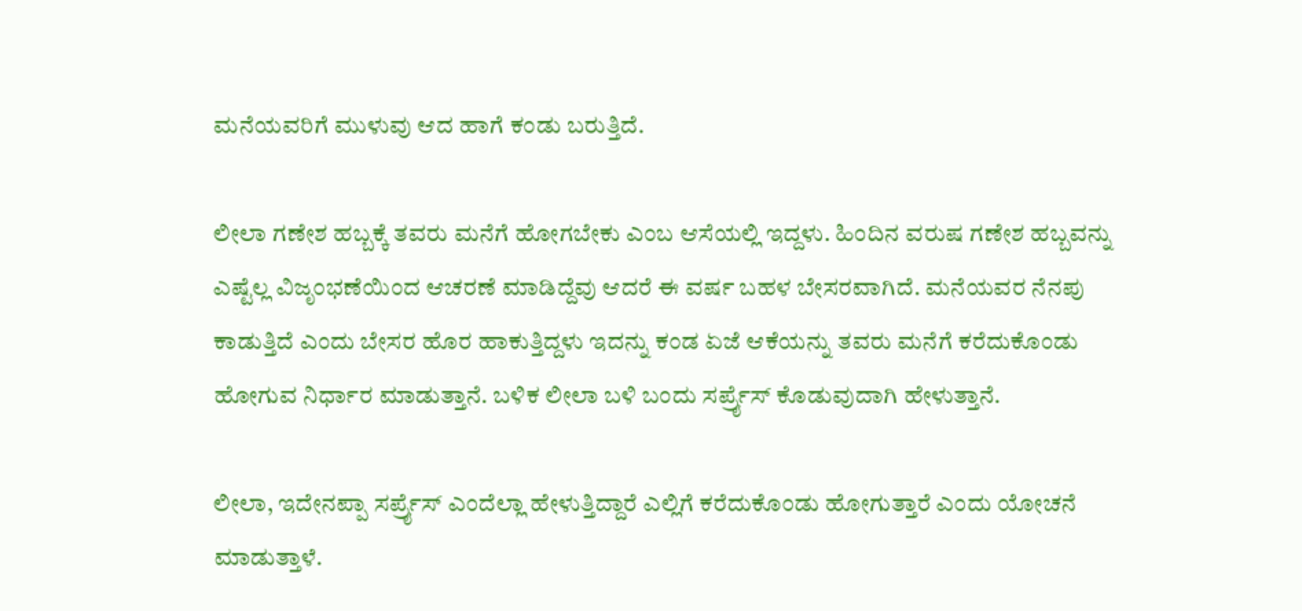ಮನೆಯವರಿಗೆ ಮುಳುವು ಆದ ಹಾಗೆ ಕಂಡು ಬರುತ್ತಿದೆ.

ಲೀಲಾ ಗಣೇಶ ಹಬ್ಬಕ್ಕೆ ತವರು ಮನೆಗೆ ಹೋಗಬೇಕು ಎಂಬ ಆಸೆಯಲ್ಲಿ ಇದ್ದಳು. ಹಿಂದಿನ ವರುಷ ಗಣೇಶ ಹಬ್ಬವನ್ನು ಎಷ್ಟೆಲ್ಲ ವಿಜೃಂಭಣೆಯಿಂದ ಆಚರಣೆ ಮಾಡಿದ್ದೆವು ಆದರೆ ಈ ವರ್ಷ ಬಹಳ ಬೇಸರವಾಗಿದೆ. ಮನೆಯವರ ನೆನಪು ಕಾಡುತ್ತಿದೆ ಎಂದು ಬೇಸರ ಹೊರ ಹಾಕುತ್ತಿದ್ದಳು ಇದನ್ನು ಕಂಡ ಏಜೆ ಆಕೆಯನ್ನು ತವರು ಮನೆಗೆ ಕರೆದುಕೊಂಡು ಹೋಗುವ ನಿರ್ಧಾರ ಮಾಡುತ್ತಾನೆ. ಬಳಿಕ ಲೀಲಾ ಬಳಿ ಬಂದು ಸರ್ಪ್ರೈಸ್ ಕೊಡುವುದಾಗಿ ಹೇಳುತ್ತಾನೆ.

ಲೀಲಾ, ಇದೇನಪ್ಪಾ ಸರ್ಪ್ರೈಸ್ ಎಂದೆಲ್ಲಾ ಹೇಳುತ್ತಿದ್ದಾರೆ ಎಲ್ಲಿಗೆ ಕರೆದುಕೊಂಡು ಹೋಗುತ್ತಾರೆ ಎಂದು ಯೋಚನೆ ಮಾಡುತ್ತಾಳೆ.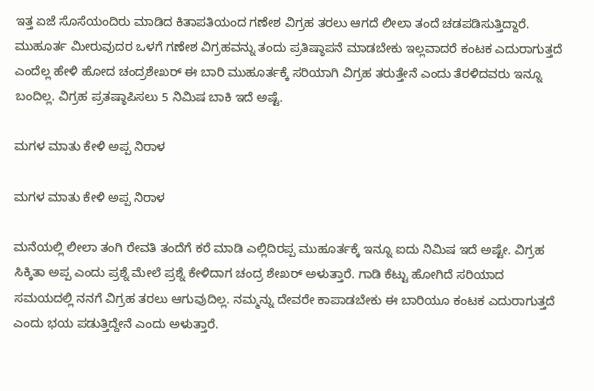ಇತ್ತ ಏಜೆ ಸೊಸೆಯಂದಿರು ಮಾಡಿದ ಕಿತಾಪತಿಯಂದ ಗಣೇಶ ವಿಗ್ರಹ ತರಲು ಆಗದೆ ಲೀಲಾ ತಂದೆ ಚಡಪಡಿಸುತ್ತಿದ್ದಾರೆ. ಮುಹೂರ್ತ ಮೀರುವುದರ ಒಳಗೆ ಗಣೇಶ ವಿಗ್ರಹವನ್ನು ತಂದು ಪ್ರತಿಷ್ಠಾಪನೆ ಮಾಡಬೇಕು ಇಲ್ಲವಾದರೆ ಕಂಟಕ ಎದುರಾಗುತ್ತದೆ ಎಂದೆಲ್ಲ ಹೇಳಿ ಹೋದ ಚಂದ್ರಶೇಖರ್ ಈ ಬಾರಿ ಮುಹೂರ್ತಕ್ಕೆ ಸರಿಯಾಗಿ ವಿಗ್ರಹ ತರುತ್ತೇನೆ ಎಂದು ತೆರಳಿದವರು ಇನ್ನೂ ಬಂದಿಲ್ಲ. ವಿಗ್ರಹ ಪ್ರತಷ್ಠಾಪಿಸಲು 5 ನಿಮಿಷ ಬಾಕಿ ಇದೆ ಅಷ್ಟೆ.

ಮಗಳ ಮಾತು ಕೇಳಿ ಅಪ್ಪ ನಿರಾಳ

ಮಗಳ ಮಾತು ಕೇಳಿ ಅಪ್ಪ ನಿರಾಳ

ಮನೆಯಲ್ಲಿ ಲೀಲಾ ತಂಗಿ ರೇವತಿ ತಂದೆಗೆ ಕರೆ ಮಾಡಿ ಎಲ್ಲಿದಿರಪ್ಪ ಮುಹೂರ್ತಕ್ಕೆ ಇನ್ನೂ ಐದು ನಿಮಿಷ ಇದೆ ಅಷ್ಟೇ. ವಿಗ್ರಹ ಸಿಕ್ಕಿತಾ ಅಪ್ಪ ಎಂದು ಪ್ರಶ್ನೆ ಮೇಲೆ ಪ್ರಶ್ನೆ ಕೇಳಿದಾಗ ಚಂದ್ರ ಶೇಖರ್ ಅಳುತ್ತಾರೆ. ಗಾಡಿ ಕೆಟ್ಟು ಹೋಗಿದೆ ಸರಿಯಾದ ಸಮಯದಲ್ಲಿ ನನಗೆ ವಿಗ್ರಹ ತರಲು ಆಗುವುದಿಲ್ಲ. ನಮ್ಮನ್ನು ದೇವರೇ ಕಾಪಾಡಬೇಕು ಈ ಬಾರಿಯೂ ಕಂಟಕ ಎದುರಾಗುತ್ತದೆ ಎಂದು ಭಯ ಪಡುತ್ತಿದ್ದೇನೆ ಎಂದು ಅಳುತ್ತಾರೆ.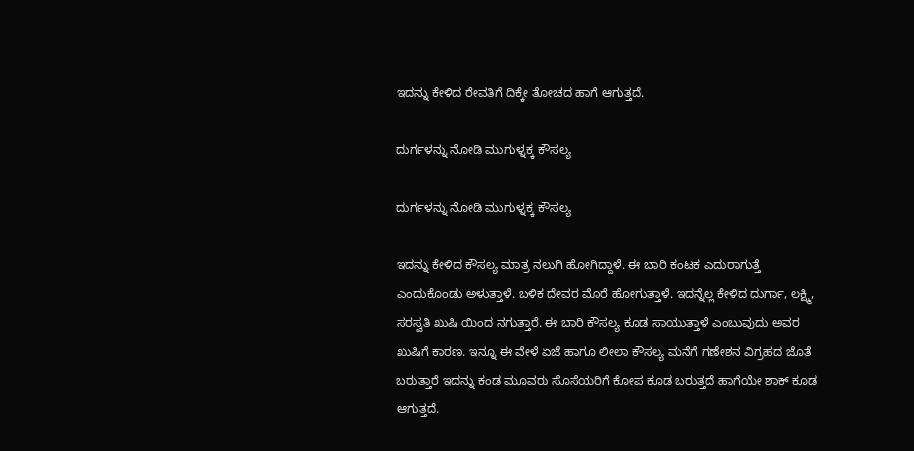ಇದನ್ನು ಕೇಳಿದ ರೇವತಿಗೆ ದಿಕ್ಕೇ ತೋಚದ ಹಾಗೆ ಆಗುತ್ತದೆ.

ದುರ್ಗಳನ್ನು ನೋಡಿ ಮುಗುಳ್ನಕ್ಕ ಕೌಸಲ್ಯ

ದುರ್ಗಳನ್ನು ನೋಡಿ ಮುಗುಳ್ನಕ್ಕ ಕೌಸಲ್ಯ

ಇದನ್ನು ಕೇಳಿದ ಕೌಸಲ್ಯ ಮಾತ್ರ ನಲುಗಿ ಹೋಗಿದ್ದಾಳೆ. ಈ ಬಾರಿ ಕಂಟಕ ಎದುರಾಗುತ್ತೆ ಎಂದುಕೊಂಡು ಅಳುತ್ತಾಳೆ. ಬಳಿಕ ದೇವರ ಮೊರೆ ಹೋಗುತ್ತಾಳೆ. ಇದನ್ನೆಲ್ಲ ಕೇಳಿದ ದುರ್ಗಾ, ಲಕ್ಷ್ಮಿ, ಸರಸ್ವತಿ ಖುಷಿ ಯಿಂದ ನಗುತ್ತಾರೆ. ಈ ಬಾರಿ ಕೌಸಲ್ಯ ಕೂಡ ಸಾಯುತ್ತಾಳೆ ಎಂಬುವುದು ಅವರ ಖುಷಿಗೆ ಕಾರಣ. ಇನ್ನೂ ಈ ವೇಳೆ ಏಜೆ ಹಾಗೂ ಲೀಲಾ ಕೌಸಲ್ಯ ಮನೆಗೆ ಗಣೇಶನ ವಿಗ್ರಹದ ಜೊತೆ ಬರುತ್ತಾರೆ ಇದನ್ನು ಕಂಡ ಮೂವರು ಸೊಸೆಯರಿಗೆ ಕೋಪ ಕೂಡ ಬರುತ್ತದೆ ಹಾಗೆಯೇ ಶಾಕ್ ಕೂಡ ಆಗುತ್ತದೆ.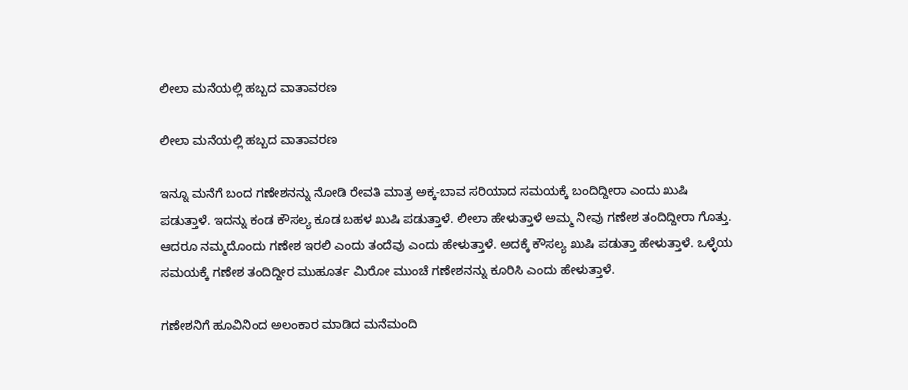ಲೀಲಾ ಮನೆಯಲ್ಲಿ ಹಬ್ಬದ ವಾತಾವರಣ

ಲೀಲಾ ಮನೆಯಲ್ಲಿ ಹಬ್ಬದ ವಾತಾವರಣ

ಇನ್ನೂ ಮನೆಗೆ ಬಂದ ಗಣೇಶನನ್ನು ನೋಡಿ ರೇವತಿ ಮಾತ್ರ ಅಕ್ಕ-ಬಾವ ಸರಿಯಾದ ಸಮಯಕ್ಕೆ ಬಂದಿದ್ದೀರಾ ಎಂದು ಖುಷಿ ಪಡುತ್ತಾಳೆ. ಇದನ್ನು ಕಂಡ ಕೌಸಲ್ಯ ಕೂಡ ಬಹಳ ಖುಷಿ ಪಡುತ್ತಾಳೆ. ಲೀಲಾ ಹೇಳುತ್ತಾಳೆ ಅಮ್ಮ ನೀವು ಗಣೇಶ ತಂದಿದ್ದೀರಾ ಗೊತ್ತು. ಆದರೂ ನಮ್ಮದೊಂದು ಗಣೇಶ ಇರಲಿ ಎಂದು ತಂದೆವು ಎಂದು ಹೇಳುತ್ತಾಳೆ. ಅದಕ್ಕೆ ಕೌಸಲ್ಯ ಖುಷಿ ಪಡುತ್ತಾ ಹೇಳುತ್ತಾಳೆ. ಒಳ್ಳೆಯ ಸಮಯಕ್ಕೆ ಗಣೇಶ ತಂದಿದ್ದೀರ ಮುಹೂರ್ತ ಮಿರೋ ಮುಂಚೆ ಗಣೇಶನನ್ನು ಕೂರಿಸಿ ಎಂದು ಹೇಳುತ್ತಾಳೆ.

ಗಣೇಶನಿಗೆ ಹೂವಿನಿಂದ ಅಲಂಕಾರ ಮಾಡಿದ ಮನೆಮಂದಿ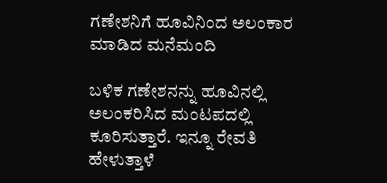ಗಣೇಶನಿಗೆ ಹೂವಿನಿಂದ ಅಲಂಕಾರ ಮಾಡಿದ ಮನೆಮಂದಿ

ಬಳಿಕ ಗಣೇಶನನ್ನು ಹೂವಿನಲ್ಲಿ ಅಲಂಕರಿಸಿದ ಮಂಟಪದಲ್ಲಿ ಕೂರಿಸುತ್ತಾರೆ. ಇನ್ನೂ ರೇವತಿ ಹೇಳುತ್ತಾಳೆ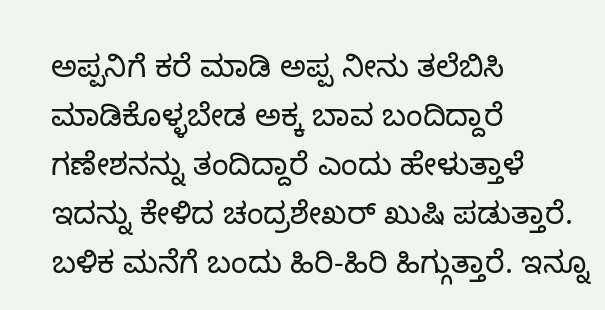ಅಪ್ಪನಿಗೆ ಕರೆ ಮಾಡಿ ಅಪ್ಪ ನೀನು ತಲೆಬಿಸಿ ಮಾಡಿಕೊಳ್ಳಬೇಡ ಅಕ್ಕ ಬಾವ ಬಂದಿದ್ದಾರೆ ಗಣೇಶನನ್ನು ತಂದಿದ್ದಾರೆ ಎಂದು ಹೇಳುತ್ತಾಳೆ ಇದನ್ನು ಕೇಳಿದ ಚಂದ್ರಶೇಖರ್ ಖುಷಿ ಪಡುತ್ತಾರೆ. ಬಳಿಕ ಮನೆಗೆ ಬಂದು ಹಿರಿ-ಹಿರಿ ಹಿಗ್ಗುತ್ತಾರೆ. ಇನ್ನೂ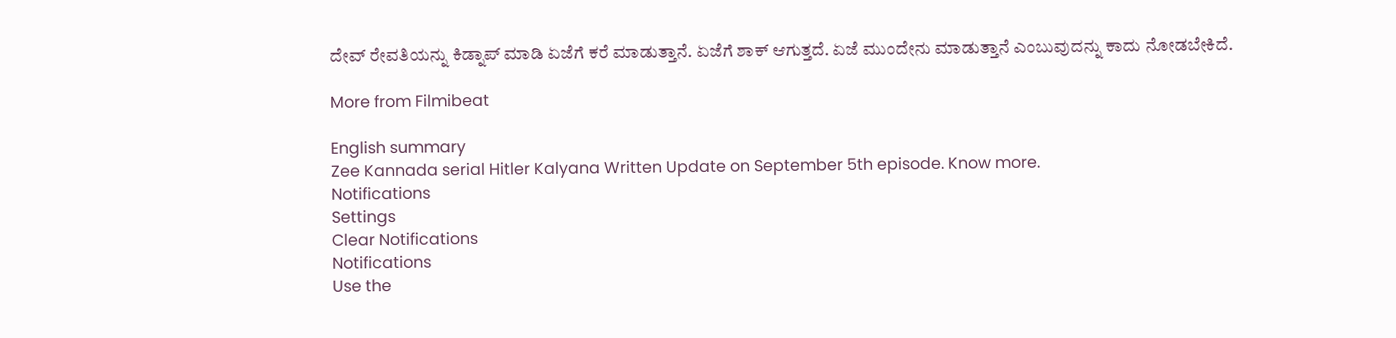ದೇವ್ ರೇವತಿಯನ್ನು ಕಿಡ್ನಾಪ್ ಮಾಡಿ ಏಜೆಗೆ ಕರೆ ಮಾಡುತ್ತಾನೆ. ಏಜೆಗೆ ಶಾಕ್ ಆಗುತ್ತದೆ. ಏಜೆ ಮುಂದೇನು ಮಾಡುತ್ತಾನೆ ಎಂಬುವುದನ್ನು ಕಾದು ನೋಡಬೇಕಿದೆ.

More from Filmibeat

English summary
Zee Kannada serial Hitler Kalyana Written Update on September 5th episode. Know more.
Notifications
Settings
Clear Notifications
Notifications
Use the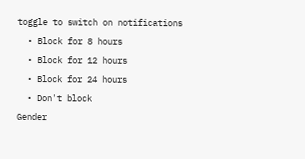toggle to switch on notifications
  • Block for 8 hours
  • Block for 12 hours
  • Block for 24 hours
  • Don't block
Gender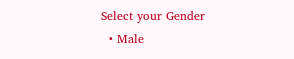Select your Gender
  • Male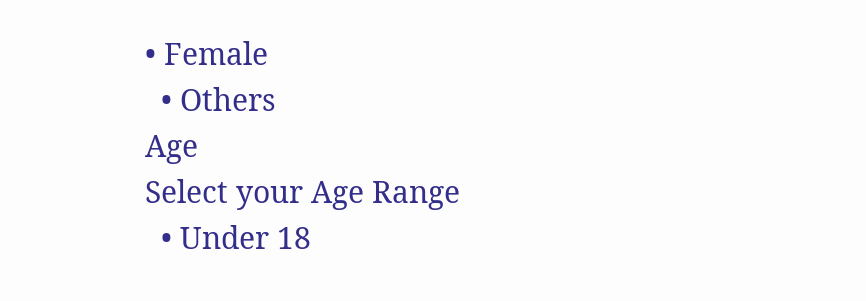• Female
  • Others
Age
Select your Age Range
  • Under 18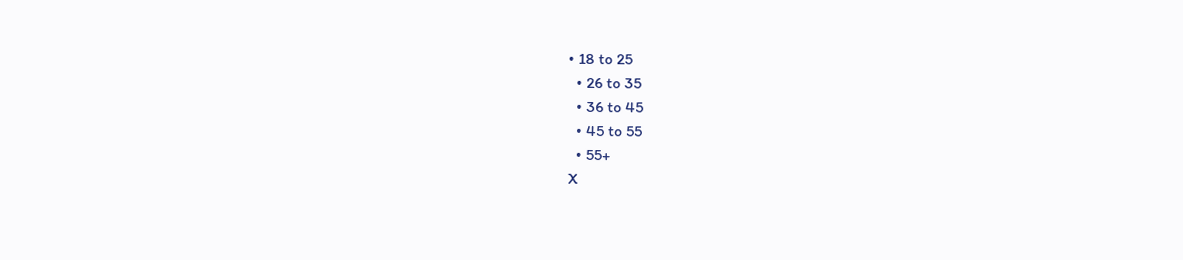• 18 to 25
  • 26 to 35
  • 36 to 45
  • 45 to 55
  • 55+
X